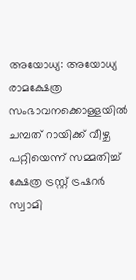അയോധ്യ: അയോധ്യ രാമക്ഷേത്ര സംഭാവനക്കൊള്ളയിൽ ചമ്പത് റായിക്ക് വീഴ്ച പറ്റിയെന്ന് സമ്മതിച്ച് ക്ഷേത്ര ട്രസ്റ്റ് ട്രഷറർ സ്വാമി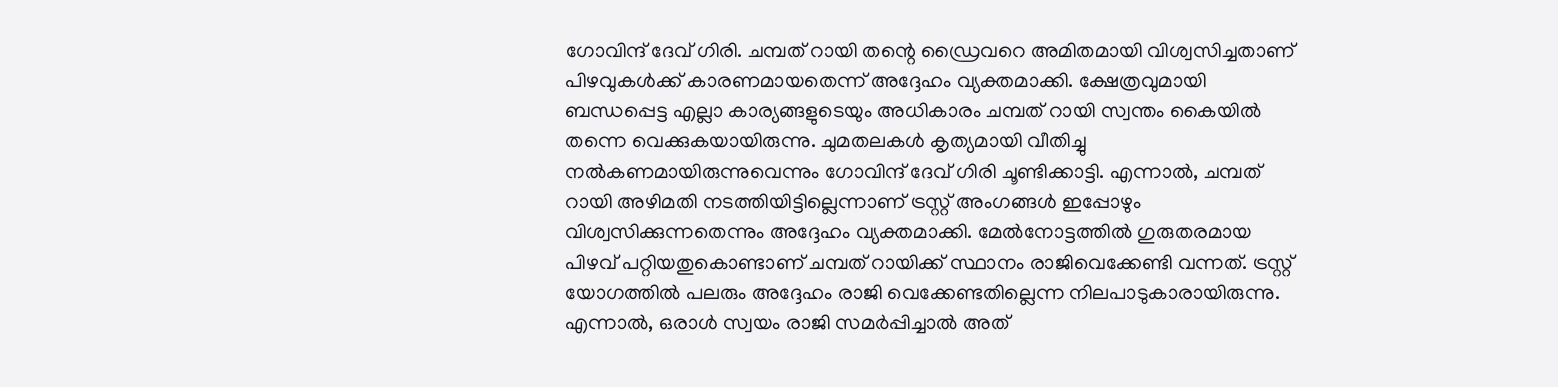ഗോവിന്ദ് ദേവ് ഗിരി. ചമ്പത് റായി തന്റെ ഡ്രൈവറെ അമിതമായി വിശ്വസിച്ചതാണ് പിഴവുകൾക്ക് കാരണമായതെന്ന് അദ്ദേഹം വ്യക്തമാക്കി. ക്ഷേത്രവുമായി ബന്ധപ്പെട്ട എല്ലാ കാര്യങ്ങളുടെയും അധികാരം ചമ്പത് റായി സ്വന്തം കൈയിൽ തന്നെ വെക്കുകയായിരുന്നു. ചുമതലകൾ കൃത്യമായി വീതിച്ചു നൽകണമായിരുന്നുവെന്നും ഗോവിന്ദ് ദേവ് ഗിരി ചൂണ്ടിക്കാട്ടി. എന്നാൽ, ചമ്പത് റായി അഴിമതി നടത്തിയിട്ടില്ലെന്നാണ് ട്രസ്റ്റ് അംഗങ്ങൾ ഇപ്പോഴും വിശ്വസിക്കുന്നതെന്നും അദ്ദേഹം വ്യക്തമാക്കി. മേൽനോട്ടത്തിൽ ഗുരുതരമായ പിഴവ് പറ്റിയതുകൊണ്ടാണ് ചമ്പത് റായിക്ക് സ്ഥാനം രാജിവെക്കേണ്ടി വന്നത്. ട്രസ്റ്റ് യോഗത്തിൽ പലരും അദ്ദേഹം രാജി വെക്കേണ്ടതില്ലെന്ന നിലപാടുകാരായിരുന്നു.
എന്നാൽ, ഒരാൾ സ്വയം രാജി സമർപ്പിച്ചാൽ അത്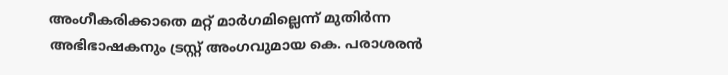അംഗീകരിക്കാതെ മറ്റ് മാർഗമില്ലെന്ന് മുതിർന്ന അഭിഭാഷകനും ട്രസ്റ്റ് അംഗവുമായ കെ. പരാശരൻ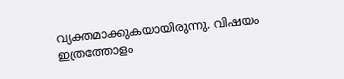വ്യക്തമാക്കുകയായിരുന്നു. വിഷയം ഇത്രത്തോളം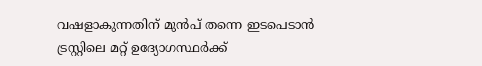വഷളാകുന്നതിന് മുൻപ് തന്നെ ഇടപെടാൻ ട്രസ്റ്റിലെ മറ്റ് ഉദ്യോഗസ്ഥർക്ക്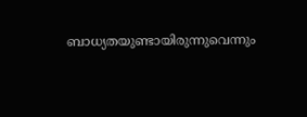ബാധ്യതയുണ്ടായിരുന്നുവെന്നും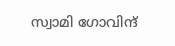സ്വാമി ഗോവിന്ദ്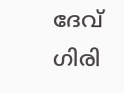ദേവ് ഗിരി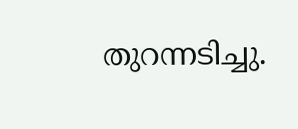തുറന്നടിച്ചു.